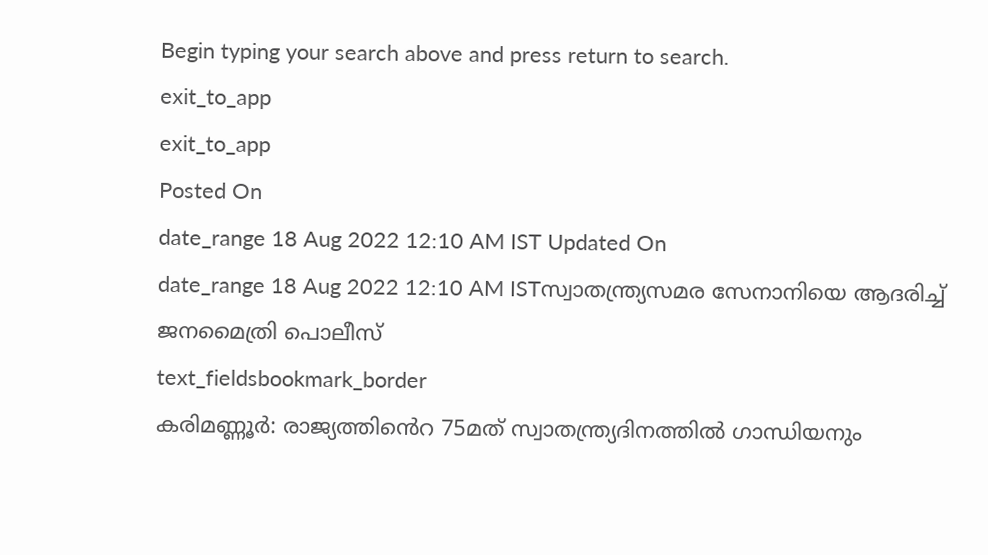Begin typing your search above and press return to search.
exit_to_app
exit_to_app
Posted On
date_range 18 Aug 2022 12:10 AM IST Updated On
date_range 18 Aug 2022 12:10 AM ISTസ്വാതന്ത്ര്യസമര സേനാനിയെ ആദരിച്ച് ജനമൈത്രി പൊലീസ്
text_fieldsbookmark_border
കരിമണ്ണൂർ: രാജ്യത്തിൻെറ 75മത് സ്വാതന്ത്ര്യദിനത്തിൽ ഗാന്ധിയനും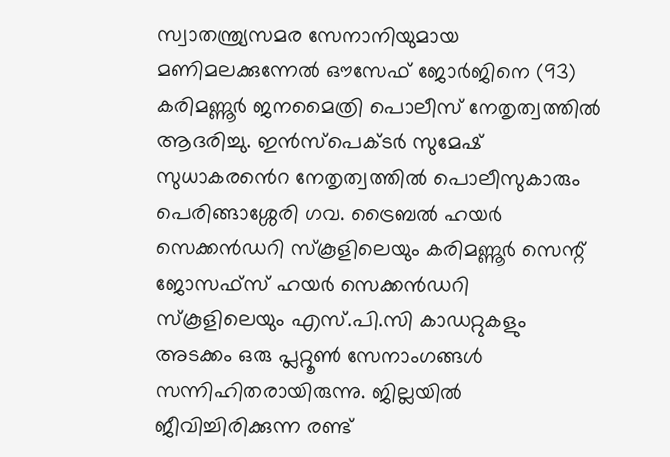സ്വാതന്ത്ര്യസമര സേനാനിയുമായ മണിമലക്കുന്നേൽ ഔസേഫ് ജോർജിനെ (93) കരിമണ്ണൂർ ജനമൈത്രി പൊലീസ് നേതൃത്വത്തിൽ ആദരിച്ചു. ഇൻസ്പെക്ടർ സുമേഷ് സുധാകരൻെറ നേതൃത്വത്തിൽ പൊലീസുകാരും പെരിങ്ങാശ്ശേരി ഗവ. ട്രൈബൽ ഹയർ സെക്കൻഡറി സ്കൂളിലെയും കരിമണ്ണൂർ സെന്റ് ജോസഫ്സ് ഹയർ സെക്കൻഡറി സ്കൂളിലെയും എസ്.പി.സി കാഡറ്റുകളും അടക്കം ഒരു പ്ലറ്റൂൺ സേനാംഗങ്ങൾ സന്നിഹിതരായിരുന്നു. ജില്ലയിൽ ജീവിച്ചിരിക്കുന്ന രണ്ട്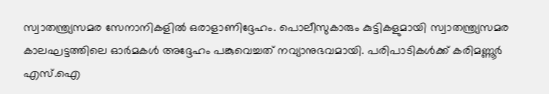സ്വാതന്ത്ര്യസമര സേനാനികളിൽ ഒരാളാണിദ്ദേഹം. പൊലീസുകാരും കുട്ടികളുമായി സ്വാതന്ത്ര്യസമര കാലഘട്ടത്തിലെ ഓർമകൾ അദ്ദേഹം പങ്കുവെച്ചത് നവ്യാനുഭവമായി. പരിപാടികൾക്ക് കരിമണ്ണൂർ എസ്.ഐ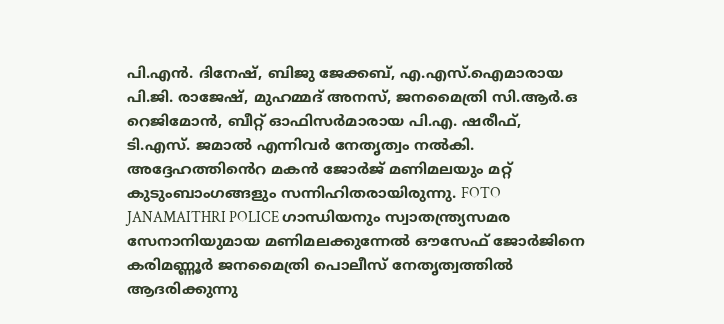പി.എൻ. ദിനേഷ്, ബിജു ജേക്കബ്, എ.എസ്.ഐമാരായ പി.ജി. രാജേഷ്, മുഹമ്മദ് അനസ്, ജനമൈത്രി സി.ആർ.ഒ റെജിമോൻ, ബീറ്റ് ഓഫിസർമാരായ പി.എ. ഷരീഫ്, ടി.എസ്. ജമാൽ എന്നിവർ നേതൃത്വം നൽകി. അദ്ദേഹത്തിൻെറ മകൻ ജോർജ് മണിമലയും മറ്റ് കുടുംബാംഗങ്ങളും സന്നിഹിതരായിരുന്നു. FOTO JANAMAITHRI POLICE ഗാന്ധിയനും സ്വാതന്ത്ര്യസമര സേനാനിയുമായ മണിമലക്കുന്നേൽ ഔസേഫ് ജോർജിനെ കരിമണ്ണൂർ ജനമൈത്രി പൊലീസ് നേതൃത്വത്തിൽ ആദരിക്കുന്നു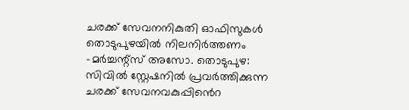ചരക്ക് സേവനനികുതി ഓഫിസുകൾ തൊടുപുഴയിൽ നിലനിർത്തണം -മർച്ചന്റ്സ് അസോ. തൊടുപുഴ: സിവിൽ സ്റ്റേഷനിൽ പ്രവർത്തിക്കുന്ന ചരക്ക് സേവനവകുപ്പിൻെറ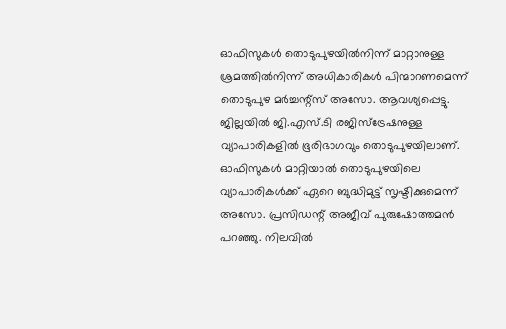ഓഫിസുകൾ തൊടുപുഴയിൽനിന്ന് മാറ്റാനുള്ള ശ്രമത്തിൽനിന്ന് അധികാരികൾ പിന്മാറണമെന്ന് തൊടുപുഴ മർച്ചന്റ്സ് അസോ. ആവശ്യപ്പെട്ടു. ജില്ലയിൽ ജി.എസ്.ടി രജിസ്ട്രേഷനുള്ള വ്യാപാരികളിൽ ഭൂരിഭാഗവും തൊടുപുഴയിലാണ്. ഓഫിസുകൾ മാറ്റിയാൽ തൊടുപുഴയിലെ വ്യാപാരികൾക്ക് ഏറെ ബുദ്ധിമുട്ട് സൃഷ്ടിക്കുമെന്ന് അസോ. പ്രസിഡന്റ് അജീവ് പുരുഷോത്തമൻ പറഞ്ഞു. നിലവിൽ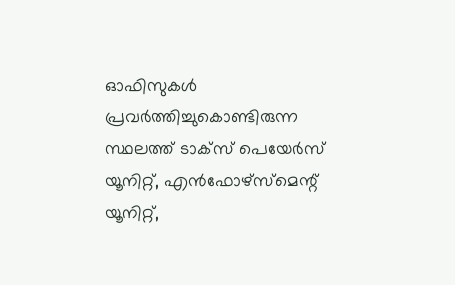ഓഫിസുകൾ പ്രവർത്തിച്ചുകൊണ്ടിരുന്ന സ്ഥലത്ത് ടാക്സ് പെയേർസ് യൂനിറ്റ്, എൻഫോഴ്സ്മെന്റ് യൂനിറ്റ്,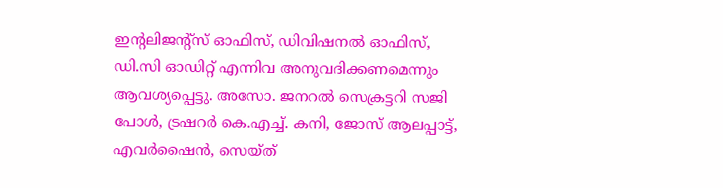ഇന്റലിജന്റ്സ് ഓഫിസ്, ഡിവിഷനൽ ഓഫിസ്, ഡി.സി ഓഡിറ്റ് എന്നിവ അനുവദിക്കണമെന്നും ആവശ്യപ്പെട്ടു. അസോ. ജനറൽ സെക്രട്ടറി സജി പോൾ, ട്രഷറർ കെ.എച്ച്. കനി, ജോസ് ആലപ്പാട്ട്, എവർഷൈൻ, സെയ്ത്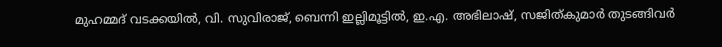മുഹമ്മദ് വടക്കയിൽ, വി. സുവിരാജ്, ബെന്നി ഇല്ലിമൂട്ടിൽ, ഇ.എ. അഭിലാഷ്, സജിത്കുമാർ തുടങ്ങിവർ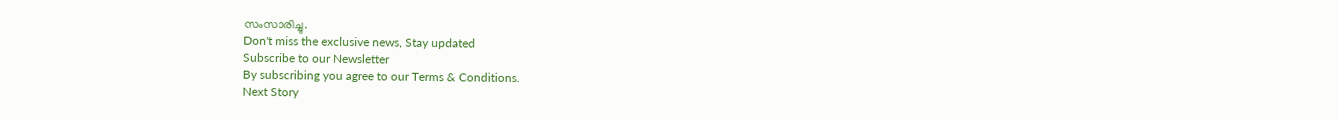സംസാരിച്ചു.
Don't miss the exclusive news, Stay updated
Subscribe to our Newsletter
By subscribing you agree to our Terms & Conditions.
Next Story